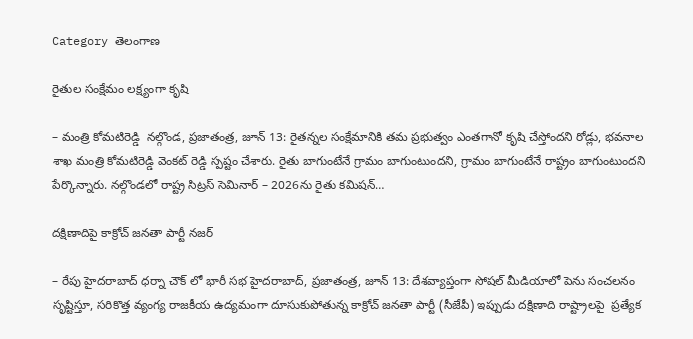Category తెలంగాణ

రైతుల సంక్షేమం లక్ష్యంగా కృషి

– మంత్రి కోమటిరెడ్డి  నల్గొండ, ప్రజాతంత్ర, జూన్‌ 13: రైతన్నల సంక్షేమానికి తమ ప్రభుత్వం ఎంతగానో కృషి చేస్తోందని రోడ్లు, భ‌వ‌నాల శాఖ మంత్రి కోమటిరెడ్డి వెంకట్‌ ‌రెడ్డి స్ప‌ష్టం చేశారు. రైతు బాగుంటేనే గ్రామం బాగుంటుందని, గ్రామం బాగుంటేనే రాష్ట్రం బాగుంటుందని పేర్కొన్నారు. నల్గొండలో రాష్ట్ర సిట్రస్‌ ‌సెమినార్‌ – 2026ను రైతు కమిషన్‌…

దక్షిణాదిపై కాక్రోచ్ జనతా పార్టీ నజర్

– రేపు హైదరాబాద్ ధర్నా చౌక్ లో భారీ సభ హైదరాబాద్, ప్రజాతంత్ర, జూన్ 13: దేశవ్యాప్తంగా సోషల్ మీడియాలో పెను సంచలనం సృష్టిస్తూ, సరికొత్త వ్యంగ్య రాజకీయ ఉద్యమంగా దూసుకుపోతున్న కాక్రోచ్ జనతా పార్టీ (సీజేపీ) ఇప్పుడు దక్షిణాది రాష్ట్రాలపై  ప్రత్యేక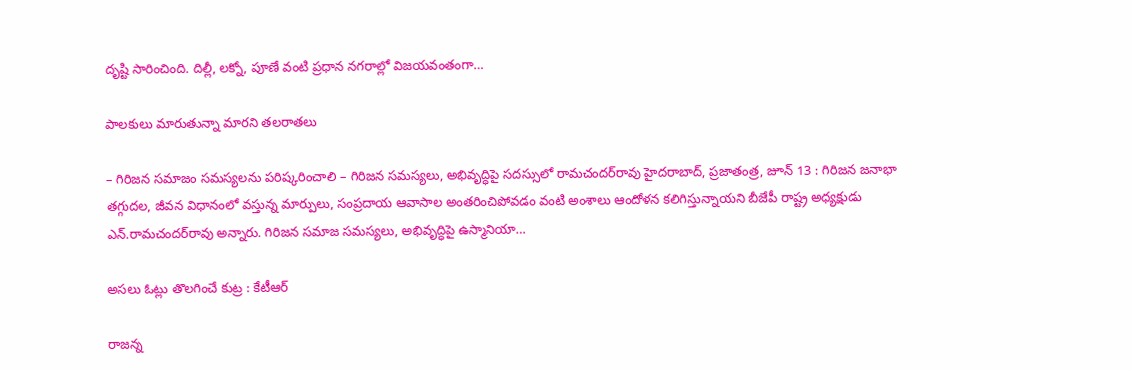దృష్టి సారించింది. దిల్లీ, లక్నో, పూణే వంటి ప్రధాన నగరాల్లో విజయవంతంగా…

పాలకులు మారుతున్నా మారని తలరాతలు

– గిరిజన సమాజం సమస్యలను పరిష్కరించాలి – గిరిజన సమస్యలు, అభివృద్ధిపై సదస్సులో రామచందర్‌రావు హైదరాబాద్, ప్రజాతంత్ర, జూన్ 13 : గిరిజన జనాభా తగ్గుదల, జీవన విధానంలో వస్తున్న మార్పులు, సంప్రదాయ ఆవాసాల అంతరించిపోవడం వంటి అంశాలు ఆందోళన కలిగిస్తున్నాయని బీజేపీ రాష్ట్ర అధ్యక్షుడు ఎన్.రామచందర్‌రావు అన్నారు. గిరిజన సమాజ సమస్యలు, అభివృద్ధిపై ఉస్మానియా…

అసలు ఓట్లు తొలగించే కుట్ర : కేటీఆర్‌ ‌

రాజన్న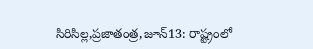సిరిసిల్ల,ప్రజాతంత్ర,జూన్‌13: రాష్ట్రంలో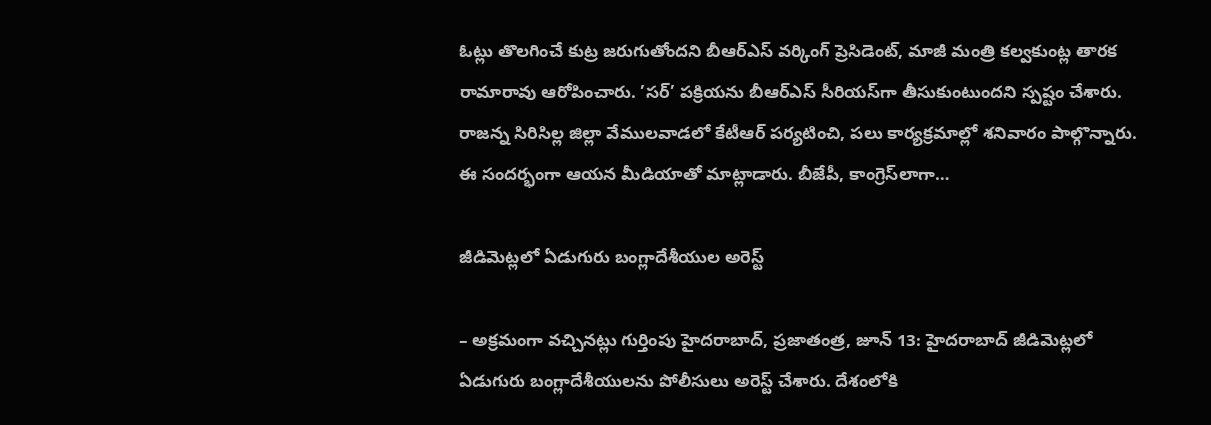ఓట్లు తొలగించే కుట్ర జరుగుతోందని బీఆర్‌ఎస్‌ ‌వర్కింగ్‌ ‌ప్రెసిడెంట్‌, మాజీ మంత్రి కల్వకుంట్ల తారక రామారావు ఆరోపించారు. ’సర్‌’ పక్రియను బీఆర్‌ఎస్‌ ‌సీరియస్‌గా తీసుకుంటుందని స్పష్టం చేశారు. రాజన్న సిరిసిల్ల జిల్లా వేములవాడలో కేటీఆర్‌ ‌పర్యటించి, పలు కార్యక్రమాల్లో శనివారం పాల్గొన్నారు. ఈ సందర్భంగా ఆయన మీడియాతో మాట్లాడారు. బీజేపీ, కాంగ్రెస్‌లాగా…

జీడిమెట్లలో ఏడుగురు బంగ్లాదేశీయుల అరెస్ట్

– అ‌క్రమంగా వచ్చినట్లు గుర్తింపు హైదరాబాద్‌, ప్రజాతంత్ర, జూన్‌ 13: హైదరాబాద్‌ ‌జీడిమెట్లలో ఏడుగురు బంగ్లాదేశీయులను పోలీసులు అరెస్ట్ ‌చేశారు. దేశంలోకి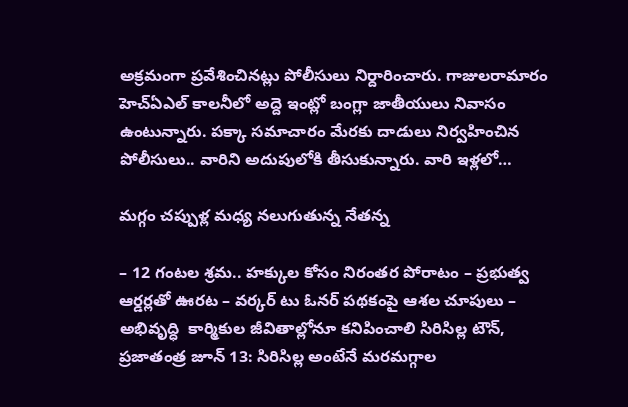అక్రమంగా ప్రవేశించినట్లు పోలీసులు నిర్దారించారు. గాజులరామారం హెచ్‌ఏఎల్‌ ‌కాలనీలో అద్దె ఇంట్లో బంగ్లా జాతీయులు నివాసం ఉంటున్నారు. పక్కా సమాచారం మేరకు దాడులు నిర్వహించిన పోలీసులు.. వారిని అదుపులోకి తీసుకున్నారు. వారి ఇళ్లలో…

మగ్గం చప్పుళ్ల మధ్య నలుగుతున్న నేతన్న

– 12 గంటల శ్రమ.. హక్కుల కోసం నిరంతర పోరాటం – ప్రభుత్వ ఆర్డర్లతో ఊరట – వర్కర్‌ ‌టు ఓనర్‌ ‌పథకంపై ఆశల చూపులు – అభివృద్ధి  కార్మికుల జీవితాల్లోనూ కనిపించాలి సిరిసిల్ల టౌన్‌, ప్రజాతంత్ర జూన్‌ 13: సిరిసిల్ల అంటేనే మరమగ్గాల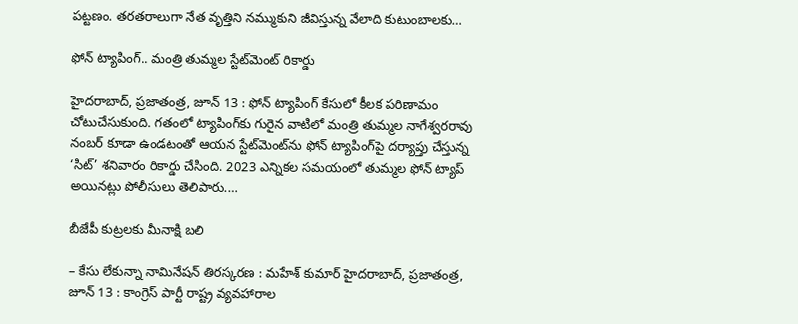పట్టణం. తరతరాలుగా నేత వృత్తిని నమ్ముకుని జీవిస్తున్న వేలాది కుటుంబాలకు…

ఫోన్ ట్యాపింగ్‌.. మంత్రి తుమ్మల స్టేట్‌మెంట్ రికార్డు

హైదరాబాద్, ప్రజాతంత్ర, జూన్ 13 : ఫోన్ ట్యాపింగ్ కేసులో కీలక పరిణామం చోటుచేసుకుంది. గతంలో ట్యాపింగ్‌కు గురైన వాటిలో మంత్రి తుమ్మల నాగేశ్వరరావు నంబర్ కూడా ఉండటంతో ఆయన స్టేట్‌మెంట్‌ను ఫోన్ ట్యాపింగ్‌పై దర్యాప్తు చేస్తున్న ‘సిట్‌’ శ‌నివారం రికార్డు చేసింది. 2023 ఎన్నికల సమయంలో తుమ్మల ఫోన్ ట్యాప్ అయినట్లు పోలీసులు తెలిపారు.…

బీజేపీ కుట్రలకు మీనాక్షి బలి

– కేసు లేకున్నా నామినేషన్ తిరస్కరణ : మహేశ్ కుమార్ హైదరాబాద్, ప్రజాతంత్ర, జూన్ 13 : కాంగ్రెస్ పార్టీ రాష్ట్ర వ్యవహారాల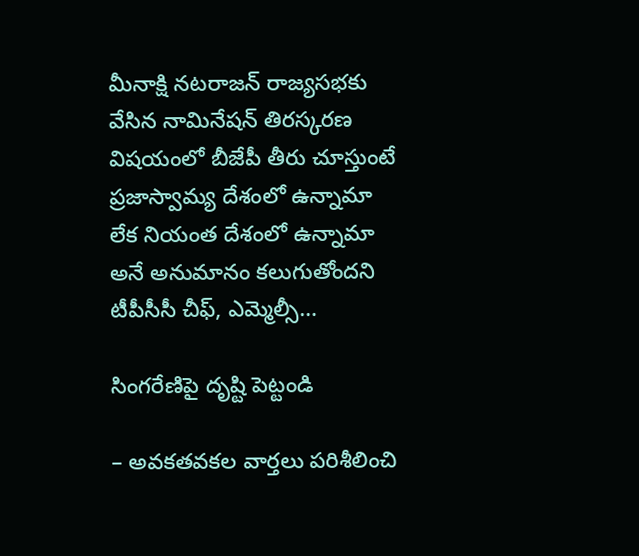మీనాక్షి నటరాజన్ రాజ్యసభకు వేసిన నామినేషన్ తిరస్కరణ విషయంలో బీజేపీ తీరు చూస్తుంటే ప్రజాస్వామ్య దేశంలో ఉన్నామా లేక నియంత దేశంలో ఉన్నామా అనే అనుమానం కలుగుతోందని టీపీసీసీ చీఫ్, ఎమ్మెల్సీ…

సింగరేణిపై దృష్టి పెట్టండి

– అవకతవకల వార్తలు పరిశీలించి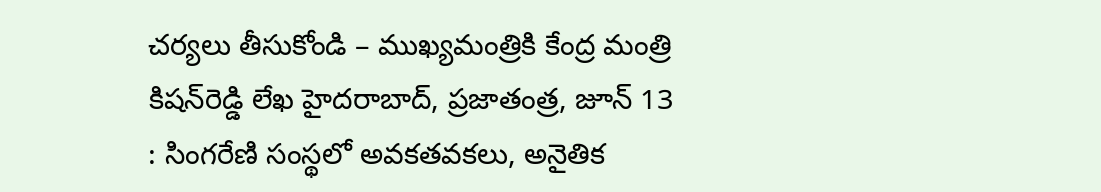చర్యలు తీసుకోండి – ముఖ్యమంత్రికి కేంద్ర మంత్రి కిషన్‌రెడ్డి లేఖ హైదరాబాద్, ప్రజాతంత్ర, జూన్ 13 : సింగరేణి సంస్థలో అవకతవకలు, అనైతిక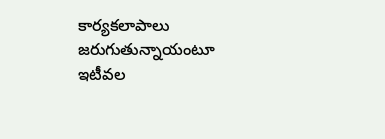కార్యకలాపాలు జరుగుతున్నాయంటూ ఇటీవల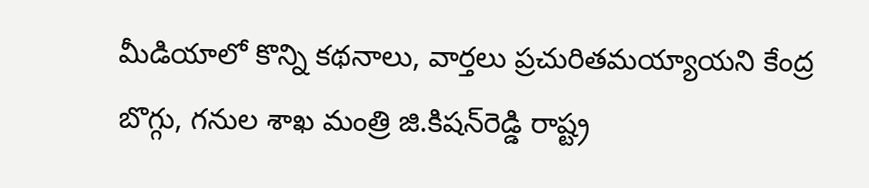మీడియాలో కొన్ని కథనాలు, వార్తలు ప్రచురితమయ్యాయని కేంద్ర బొగ్గు, గనుల శాఖ మంత్రి జి.కిషన్‌రెడ్డి రాష్ట్ర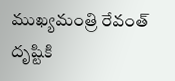ముఖ్యమంత్రి రేవంత్ దృష్టికి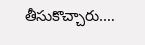తీసుకొచ్చారు.…